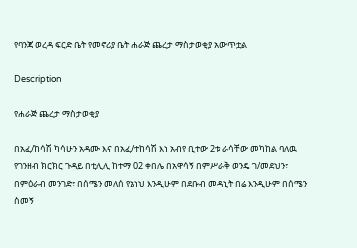የባንጃ ወረዳ ፍርድ ቤት የመኖሪያ ቤት ሐራጅ ጨረታ ማስታወቂያ አውጥቷል

Description

የሐራጅ ጨረታ ማስታወቂያ

በአፈ/ከሳሽ ካሳሁን አዳሙ እና በአፈ/ተከሳሽ እነ አብየ ቢተው 2ቱ ራሳቸው መካከል ባለዉ የገንዘብ ክርክር ጉዳይ በቲሊሊ ከተማ 02 ቀበሌ በአዋሳኝ በምሥራቅ ወንዴ ገ/መደህን፣ በምዕራብ መንገድ፣ በሰሜን መለሰ የኔነህ እንዲሁም በደቡብ መዳኒት በሬ እንዲሁም በሰሜን ስመኝ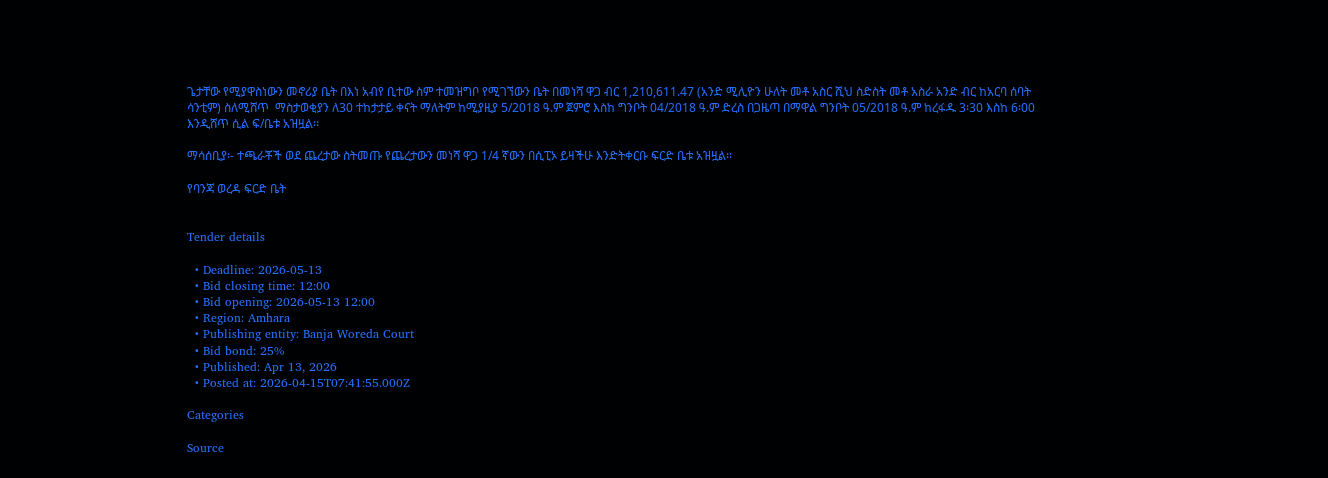ጌታቸው የሚያዋስነውን መኖሪያ ቤት በእነ አብየ ቢተው ስም ተመዝግቦ የሚገኘውን ቤት በመነሻ ዋጋ ብር 1,210,611.47 (አንድ ሚሊዮን ሁለት መቶ አስር ሺህ ስድስት መቶ አስራ አንድ ብር ከአርባ ሰባት ሳንቲም) ስለሚሸጥ  ማስታወቂያን ለ30 ተከታታይ ቀናት ማለትም ከሚያዚያ 5/2018 ዓ.ም ጀምሮ እስከ ግንቦት 04/2018 ዓ.ም ድረስ በጋዜጣ በማዋል ግንቦት 05/2018 ዓ.ም ከረፋዱ 3፡30 እስከ 6፡00 እንዲሸጥ ሲል ፍ/ቤቱ አዝዟል፡፡

ማሳሰቢያ፡- ተጫራቾች ወደ ጨረታው ስትመጡ የጨረታውን መነሻ ዋጋ 1/4 ኛውን በሲፒኦ ይዛችሁ እንድትቀርቡ ፍርድ ቤቱ አዝዟል፡፡

የባንጃ ወረዳ ፍርድ ቤት


Tender details

  • Deadline: 2026-05-13
  • Bid closing time: 12:00
  • Bid opening: 2026-05-13 12:00
  • Region: Amhara
  • Publishing entity: Banja Woreda Court
  • Bid bond: 25%
  • Published: Apr 13, 2026
  • Posted at: 2026-04-15T07:41:55.000Z

Categories

Source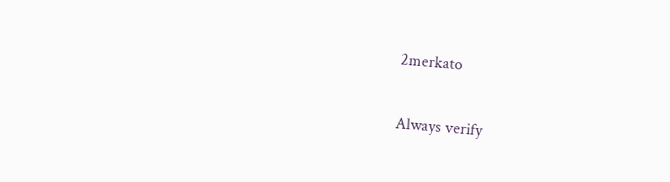2merkato

Always verify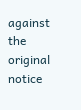against the original notice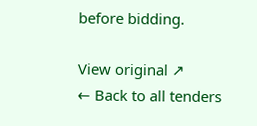before bidding.

View original ↗
← Back to all tenders